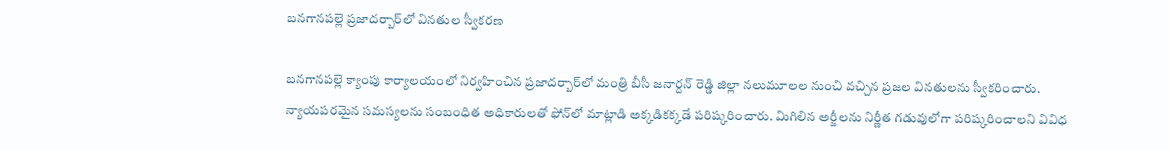బనగానపల్లె ప్రజాదర్బార్‌లో వినతుల స్వీకరణ

బనగానపల్లె క్యాంపు కార్యాలయంలో నిర్వహించిన ప్రజాదర్బార్‌లో మంత్రి బీసీ జనార్దన్ రెడ్డి జిల్లా నలుమూలల నుంచి వచ్చిన ప్రజల వినతులను స్వీకరించారు. న్యాయపరమైన సమస్యలను సంబంధిత అధికారులతో ఫోన్‌లో మాట్లాడి అక్కడికక్కడే పరిష్కరించారు. మిగిలిన అర్జీలను నిర్ణీత గడువులోగా పరిష్కరించాలని వివిధ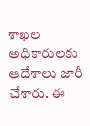శాఖల అధికారులకు ఆదేశాలు జారీ చేశారు. ఈ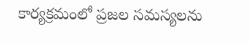కార్యక్రమంలో ప్రజల సమస్యలను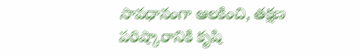సావధానంగా ఆలకించి, తక్షణ పరిష్కారానికి కృషి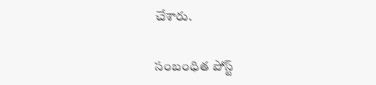చేశారు.

సంబంధిత పోస్ట్